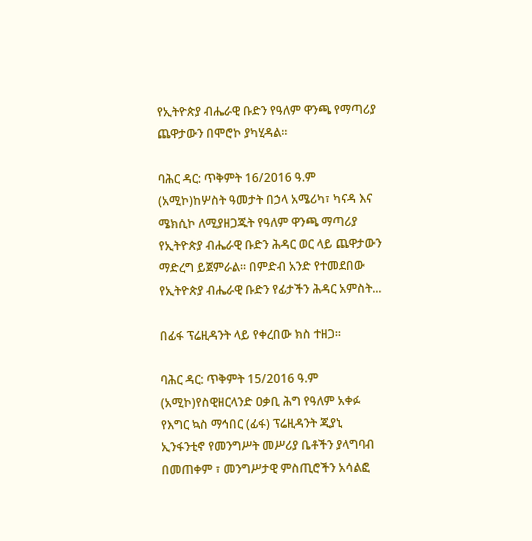የኢትዮጵያ ብሔራዊ ቡድን የዓለም ዋንጫ የማጣሪያ ጨዋታውን በሞሮኮ ያካሂዳል።

ባሕር ዳር: ጥቅምት 16/2016 ዓ.ም (አሚኮ)ከሦስት ዓመታት በኃላ አሜሪካ፣ ካናዳ እና ሜክሲኮ ለሚያዘጋጁት የዓለም ዋንጫ ማጣሪያ የኢትዮጵያ ብሔራዊ ቡድን ሕዳር ወር ላይ ጨዋታውን ማድረግ ይጀምራል። በምድብ አንድ የተመደበው የኢትዮጵያ ብሔራዊ ቡድን የፊታችን ሕዳር አምስት...

በፊፋ ፕሬዚዳንት ላይ የቀረበው ክስ ተዘጋ፡፡

ባሕር ዳር: ጥቅምት 15/2016 ዓ.ም (አሚኮ)የስዊዘርላንድ ዐቃቢ ሕግ የዓለም አቀፉ የእግር ኳስ ማኅበር (ፊፋ) ፕሬዚዳንት ጂያኒ ኢንፋንቲኖ የመንግሥት መሥሪያ ቤቶችን ያላግባብ በመጠቀም ፣ መንግሥታዊ ምስጢሮችን አሳልፎ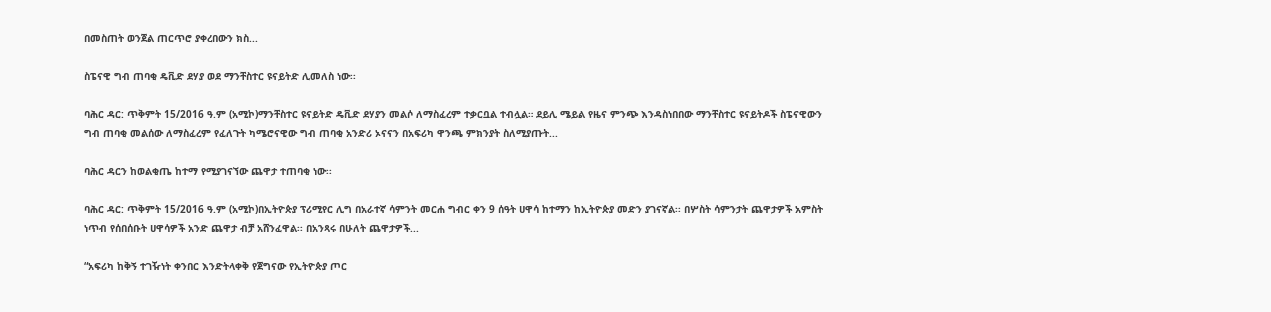በመስጠት ወንጀል ጠርጥሮ ያቀረበውን ክስ...

ስፔናዊ ግብ ጠባቂ ዴቪድ ደሃያ ወደ ማንቸስተር ዩናይትድ ሊመለስ ነው፡፡

ባሕር ዳር: ጥቅምት 15/2016 ዓ.ም (አሚኮ)ማንቸስተር ዩናይትድ ዴቪድ ደሃያን መልሶ ለማስፈረም ተቃርቧል ተብሏል። ደይሊ ሜይል የዜና ምንጭ እንዳስነበበው ማንቸስተር ዩናይትዶች ስፔናዊውን ግብ ጠባቂ መልሰው ለማስፈረም የፈለጉት ካሜሮናዊው ግብ ጠባቂ አንድሪ ኦናናን በአፍሪካ ዋንጫ ምክንያት ስለሚያጡት...

ባሕር ዳርን ከወልቂጤ ከተማ የሚያገናኘው ጨዋታ ተጠባቂ ነው፡፡

ባሕር ዳር: ጥቅምት 15/2016 ዓ.ም (አሚኮ)በኢትዮጵያ ፕሪሚየር ሊግ በአራተኛ ሳምንት መርሐ ግብር ቀን 9 ሰዓት ሀዋሳ ከተማን ከኢትዮጵያ መድን ያገናኛል፡፡ በሦስት ሳምንታት ጨዋታዎች አምስት ነጥብ የሰበሰቡት ሀዋሳዎች አንድ ጨዋታ ብቻ አሸንፈዋል፡፡ በአንጻሩ በሁለት ጨዋታዎች...

“አፍሪካ ከቅኝ ተገዥነት ቀንበር እንድትላቀቅ የጀግናው የኢትዮጵያ ጦር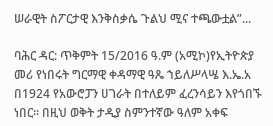ሠራዊት ስፖርታዊ እንቅስቃሴ ጉልህ ሚና ተጫውቷል”...

ባሕር ዳር: ጥቅምት 15/2016 ዓ.ም (አሚኮ)የኢትዮጵያ መሪ የነበሩት ግርማዊ ቀዳማዊ ዓጼ ኀይለሥላሤ እ.ኤ.አ በ1924 የአውሮፓን ሀገራት በተለይም ፈረንሳይን እየጎበኙ ነበር፡፡ በዚህ ወቅት ታዲያ ስምንተኛው ዓለም አቀፍ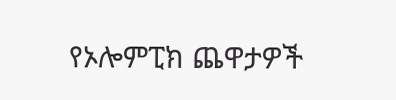የኦሎምፒክ ጨዋታዎች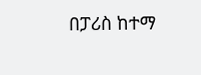በፓሪስ ከተማ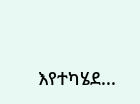እየተካሄደ...